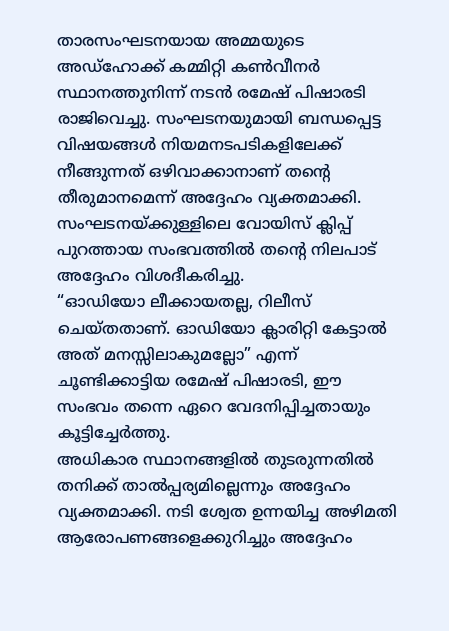താരസംഘടനയായ അമ്മയുടെ അഡ്ഹോക്ക് കമ്മിറ്റി കൺവീനർ സ്ഥാനത്തുനിന്ന് നടൻ രമേഷ് പിഷാരടി രാജിവെച്ചു. സംഘടനയുമായി ബന്ധപ്പെട്ട
വിഷയങ്ങൾ നിയമനടപടികളിലേക്ക് നീങ്ങുന്നത് ഒഴിവാക്കാനാണ് തന്റെ തീരുമാനമെന്ന് അദ്ദേഹം വ്യക്തമാക്കി. സംഘടനയ്ക്കുള്ളിലെ വോയിസ് ക്ലിപ്പ് പുറത്തായ സംഭവത്തിൽ തന്റെ നിലപാട് അദ്ദേഹം വിശദീകരിച്ചു.
“ഓഡിയോ ലീക്കായതല്ല, റിലീസ് ചെയ്തതാണ്. ഓഡിയോ ക്ലാരിറ്റി കേട്ടാൽ അത് മനസ്സിലാകുമല്ലോ” എന്ന് ചൂണ്ടിക്കാട്ടിയ രമേഷ് പിഷാരടി, ഈ സംഭവം തന്നെ ഏറെ വേദനിപ്പിച്ചതായും കൂട്ടിച്ചേർത്തു.
അധികാര സ്ഥാനങ്ങളിൽ തുടരുന്നതിൽ തനിക്ക് താൽപ്പര്യമില്ലെന്നും അദ്ദേഹം വ്യക്തമാക്കി. നടി ശ്വേത ഉന്നയിച്ച അഴിമതി ആരോപണങ്ങളെക്കുറിച്ചും അദ്ദേഹം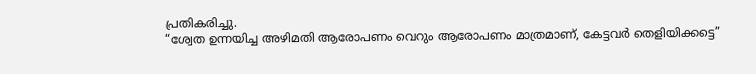പ്രതികരിച്ചു.
“ശ്വേത ഉന്നയിച്ച അഴിമതി ആരോപണം വെറും ആരോപണം മാത്രമാണ്, കേട്ടവർ തെളിയിക്കട്ടെ”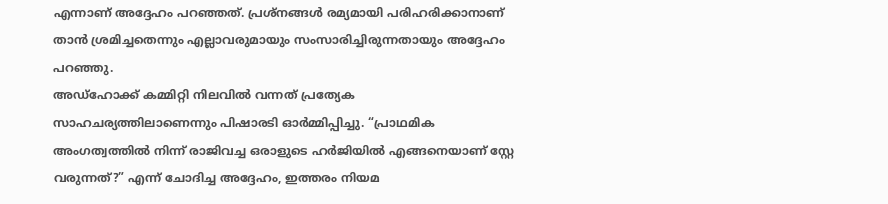എന്നാണ് അദ്ദേഹം പറഞ്ഞത്. പ്രശ്നങ്ങൾ രമ്യമായി പരിഹരിക്കാനാണ് താൻ ശ്രമിച്ചതെന്നും എല്ലാവരുമായും സംസാരിച്ചിരുന്നതായും അദ്ദേഹം പറഞ്ഞു.
അഡ്ഹോക്ക് കമ്മിറ്റി നിലവിൽ വന്നത് പ്രത്യേക സാഹചര്യത്തിലാണെന്നും പിഷാരടി ഓർമ്മിപ്പിച്ചു. “പ്രാഥമിക അംഗത്വത്തിൽ നിന്ന് രാജിവച്ച ഒരാളുടെ ഹർജിയിൽ എങ്ങനെയാണ് സ്റ്റേ വരുന്നത്?” എന്ന് ചോദിച്ച അദ്ദേഹം, ഇത്തരം നിയമ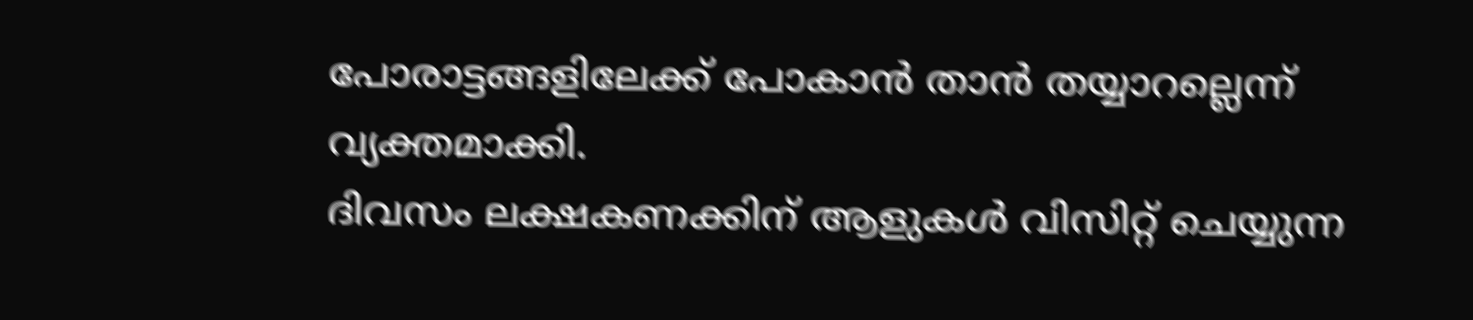പോരാട്ടങ്ങളിലേക്ക് പോകാൻ താൻ തയ്യാറല്ലെന്ന് വ്യക്തമാക്കി.
ദിവസം ലക്ഷകണക്കിന് ആളുകൾ വിസിറ്റ് ചെയ്യുന്ന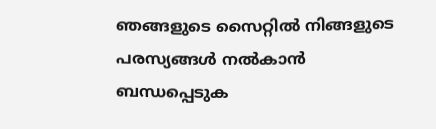ഞങ്ങളുടെ സൈറ്റിൽ നിങ്ങളുടെ പരസ്യങ്ങൾ നൽകാൻ ബന്ധപ്പെടുക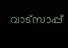വാട്സാപ്പ്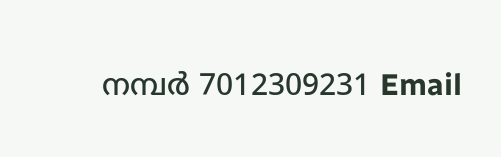നമ്പർ 7012309231 Email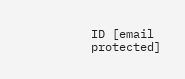ID [email protected]